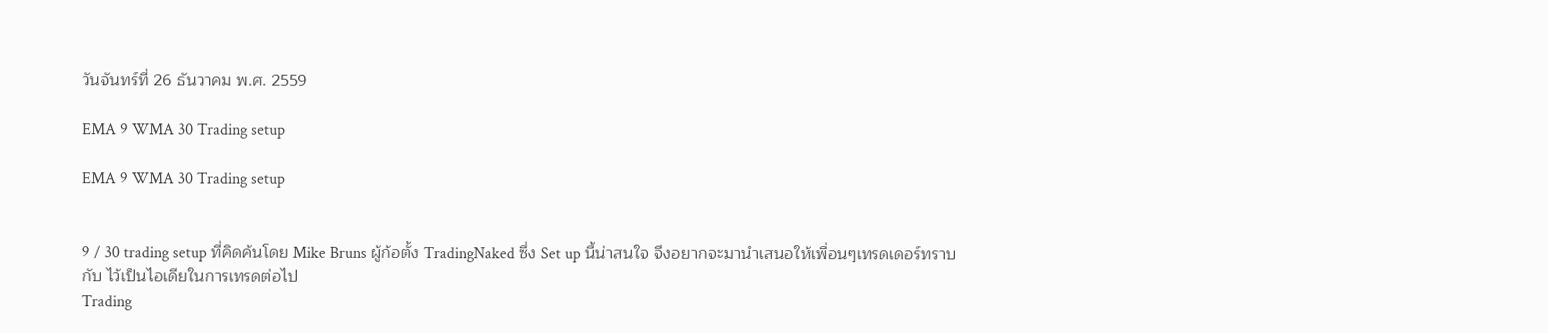วันจันทร์ที่ 26 ธันวาคม พ.ศ. 2559

EMA 9 WMA 30 Trading setup

EMA 9 WMA 30 Trading setup


9 / 30 trading setup ที่คิดค้นโดย Mike Bruns ผู้ก้อตั้ง TradingNaked ซึ่ง Set up นี้น่าสนใจ จึงอยากจะมานำเสนอให้เพื่อนๆเทรดเดอร์ทราบกับ ไว้เป็นไอเดียในการเทรดต่อไป
Trading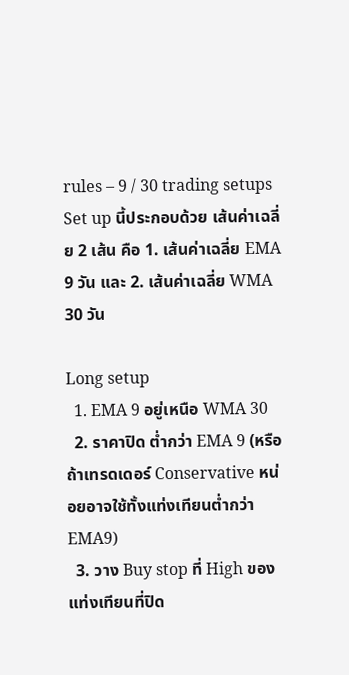rules – 9 / 30 trading setups
Set up นี้ประกอบด้วย เส้นค่าเฉลี่ย 2 เส้น คือ 1. เส้นค่าเฉลี่ย EMA 9 วัน และ 2. เส้นค่าเฉลี่ย WMA 30 วัน

Long setup
  1. EMA 9 อยู่เหนือ WMA 30
  2. ราคาปิด ต่ำกว่า EMA 9 (หรือถ้าเทรดเดอร์ Conservative หน่อยอาจใช้ทั้งแท่งเทียนต่ำกว่า EMA9)
  3. วาง Buy stop ที่ High ของแท่งเทียนที่ปิด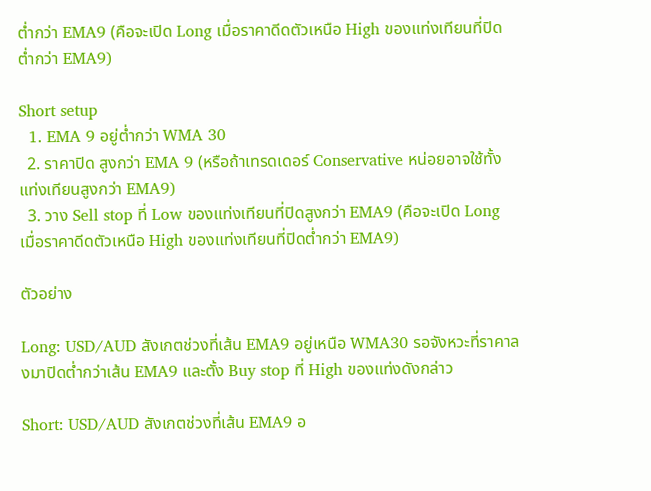ต่ำกว่า EMA9 (คือจะเปิด Long เมื่อราคาดีดตัวเหนือ High ของแท่งเทียนที่ปิดต่ำกว่า EMA9)

Short setup
  1. EMA 9 อยู่ต่ำกว่า WMA 30
  2. ราคาปิด สูงกว่า EMA 9 (หรือถ้าเทรดเดอร์ Conservative หน่อยอาจใช้ทั้งแท่งเทียนสูงกว่า EMA9)
  3. วาง Sell stop ที่ Low ของแท่งเทียนที่ปิดสูงกว่า EMA9 (คือจะเปิด Long เมื่อราคาดีดตัวเหนือ High ของแท่งเทียนที่ปิดต่ำกว่า EMA9)

ตัวอย่าง

Long: USD/AUD สังเกตช่วงที่เส้น EMA9 อยู่เหนือ WMA30 รอจังหวะที่ราคาลงมาปิดต่ำกว่าเส้น EMA9 และตั้ง Buy stop ที่ High ของแท่งดังกล่าว

Short: USD/AUD สังเกตช่วงที่เส้น EMA9 อ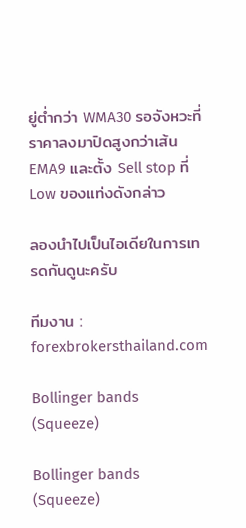ยู่ต่ำกว่า WMA30 รอจังหวะที่ราคาลงมาปิดสูงกว่าเส้น EMA9 และตั้ง Sell stop ที่ Low ของแท่งดังกล่าว

ลองนำไปเป็นไอเดียในการเทรดกันดูนะครับ

ทีมงาน : forexbrokersthailand.com

Bollinger bands (Squeeze)

Bollinger bands (Squeeze)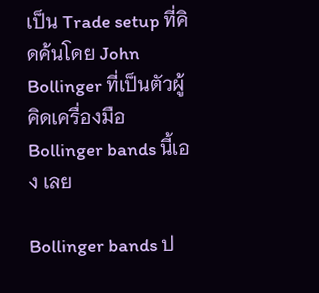เป็น Trade setup ที่คิดค้นโดย John Bollinger ที่เป็นตัวผู้คิดเครื่องมือ Bollinger bands นี้เอง เลย

Bollinger bands ป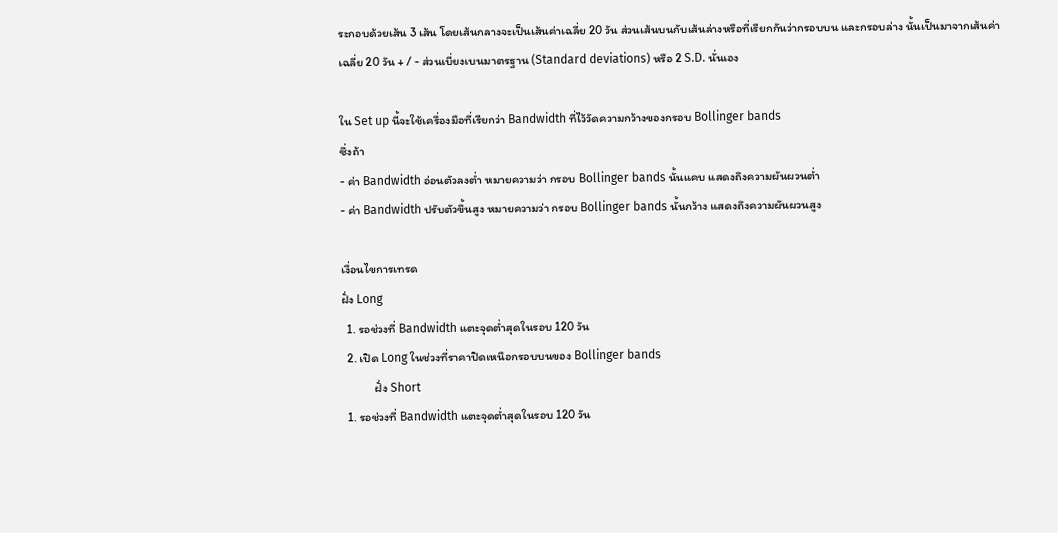ระกอบด้วยเส้น 3 เส้น โดยเส้นกลางจะเป็นเส้นค่าเฉลี่ย 20 วัน ส่วนเส้นบนกับเส้นล่างหรือที่เรียกกันว่ากรอบบน และกรอบล่าง นั้นเป็นมาจากเส้นค่าเฉลี่ย 20 วัน + / - ส่วนเบี่ยงเบนมาตรฐาน (Standard deviations) หรือ 2 S.D. นั่นเอง

ใน Set up นี้จะใช้เครื่องมือที่เรียกว่า Bandwidth ที่ไว้วัดความกว้างของกรอบ Bollinger bands
ซึ่งถ้า
- ค่า Bandwidth อ่อนตัวลงต่ำ หมายความว่า กรอบ Bollinger bands นั้นแคบ แสดงถึงความผันผวนต่ำ
- ค่า Bandwidth ปรับตัวขึ้นสูง หมายความว่า กรอบ Bollinger bands นั้นกว้าง แสดงถึงความผันผวนสูง

เงื่อนไขการเทรด
ฝั่ง Long
  1. รอช่วงที่ Bandwidth แตะจุดต่ำสุดในรอบ 120 วัน
  2. เปิด Long ในช่วงที่ราคาปิดเหนือกรอบบนของ Bollinger bands
            ฝั่ง Short
  1. รอช่วงที่ Bandwidth แตะจุดต่ำสุดในรอบ 120 วัน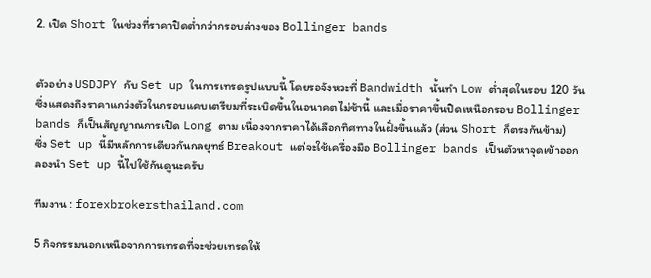2. เปิด Short ในช่วงที่ราคาปิดต่ำกว่ากรอบล่างของ Bollinger bands


ตัวอย่าง USDJPY กับ Set up ในการเทรดรูปแบบนี้ โดยรอจังหวะที่ Bandwidth นั้นทำ Low ต่ำสุดในรอบ 120 วัน ซึ่งแสดงถึงราคาแกว่งตัวในกรอบแคบเตรียมที่ระเบิดขึ้นในอนาคตไม่ช้านี้ และเมื่อราคาขึ้นปิดเหนือกรอบ Bollinger bands ก็เป็นสัญญาณการเปิด Long ตาม เนื่องจากราคาได้เลือกทิศทางในฝั่งขึ้นแล้ว (ส่วน Short ก็ตรงกันข้าม)
ซึ่ง Set up นี้มีหลักการเดียวกันกลยุทธ์ Breakout แต่จะใช้เครื่องมือ Bollinger bands เป็นตัวหาจุดเข้าออก
ลองนำ Set up นี้ไปใช้กันดูนะครับ

ทีมงาน : forexbrokersthailand.com

5 กิจกรรมนอกเหนือจากการเทรดที่จะช่วยเทรดให้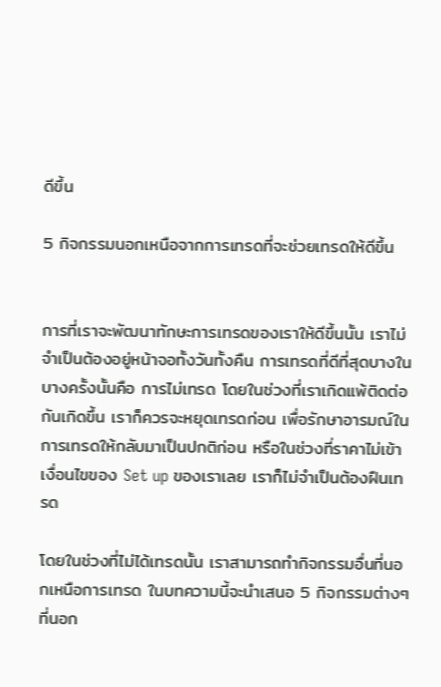ดีขึ้น

5 กิจกรรมนอกเหนือจากการเทรดที่จะช่วยเทรดให้ดีขึ้น


การที่เราจะพัฒนาทักษะการเทรดของเราให้ดีขึ้นนั้น เราไม่จำเป็นต้องอยู่หน้าจอทั้งวันทั้งคืน การเทรดที่ดีที่สุดบางในบางครั้งนั้นคือ การไม่เทรด โดยในช่วงที่เราเกิดแพ้ติดต่อกันเกิดขึ้น เราก็ควรจะหยุดเทรดก่อน เพื่อรักษาอารมณ์ในการเทรดให้กลับมาเป็นปกติก่อน หรือในช่วงที่ราคาไม่เข้าเงื่อนไขของ Set up ของเราเลย เราก็ไม่จำเป็นต้องฝืนเทรด

โดยในช่วงที่ไม่ได้เทรดนั้น เราสามารถทำกิจกรรมอื่นที่นอกเหนือการเทรด ในบทความนี้จะนำเสนอ 5 กิจกรรมต่างๆ ที่นอก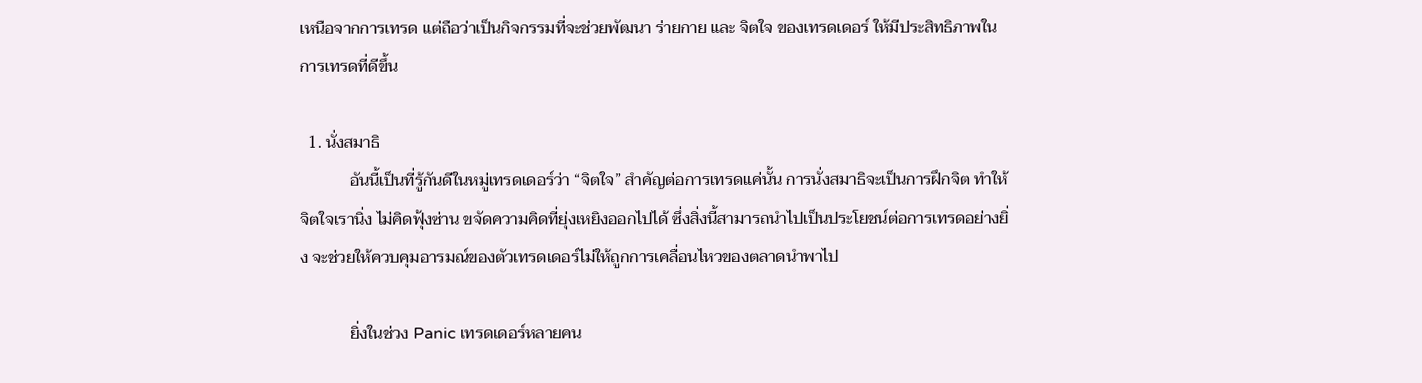เหนือจากการเทรด แต่ถือว่าเป็นกิจกรรมที่จะช่วยพัฒนา ร่ายกาย และ จิตใจ ของเทรดเดอร์ ให้มีประสิทธิภาพในการเทรดที่ดีขึ้น

  1. นั่งสมาธิ
            อันนี้เป็นที่รู้กันดีในหมู่เทรดเดอร์ว่า “จิตใจ” สำคัญต่อการเทรดแค่นั้น การนั่งสมาธิจะเป็นการฝึกจิต ทำให้จิตใจเรานิ่ง ไม่คิดฟุ้งซ่าน ขจัดความคิดที่ยุ่งเหยิงออกไปได้ ซึ่งสิ่งนี้สามารถนำไปเป็นประโยชน์ต่อการเทรดอย่างยิ่ง จะช่วยให้ควบคุมอารมณ์ของตัวเทรดเดอร์ไม่ให้ถูกการเคลื่อนไหวของตลาดนำพาไป

            ยิ่งในช่วง Panic เทรดเดอร์หลายคน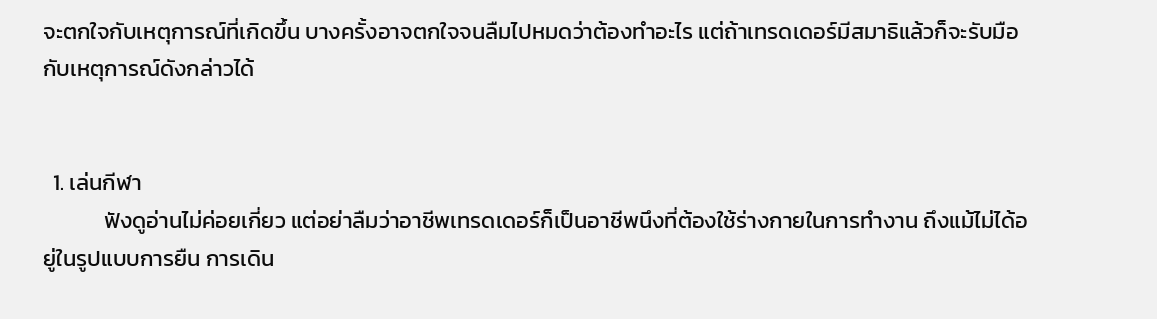จะตกใจกับเหตุการณ์ที่เกิดขึ้น บางครั้งอาจตกใจจนลืมไปหมดว่าต้องทำอะไร แต่ถ้าเทรดเดอร์มีสมาธิแล้วก็จะรับมือกับเหตุการณ์ดังกล่าวได้


  1. เล่นกีฬา
            ฟังดูอ่านไม่ค่อยเกี่ยว แต่อย่าลืมว่าอาชีพเทรดเดอร์ก็เป็นอาชีพนึงที่ต้องใช้ร่างกายในการทำงาน ถึงแม้ไม่ได้อยู่ในรูปแบบการยืน การเดิน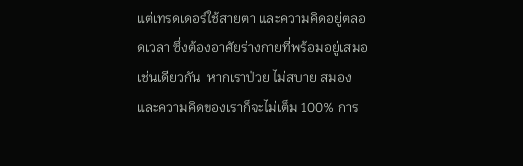แต่เทรดเดอร์ใช้สายตา และความคิดอยู่ตลอดเวลา ซึ่งต้องอาศัยร่างกายที่พร้อมอยู่เสมอเช่นเดียวกัน  หากเราป่วย ไม่สบาย สมองและความคิดของเราก็จะไม่เต็ม 100% การ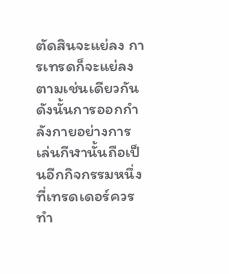ตัดสินจะแย่ลง การเทรดก็จะแย่ลงตามเช่นเดียวกัน ดังนั้นการออกกำลังกายอย่างการเล่นกีฬานั้นถือเป็นอีกกิจกรรมหนึ่งที่เทรดเดอร์ควรทำ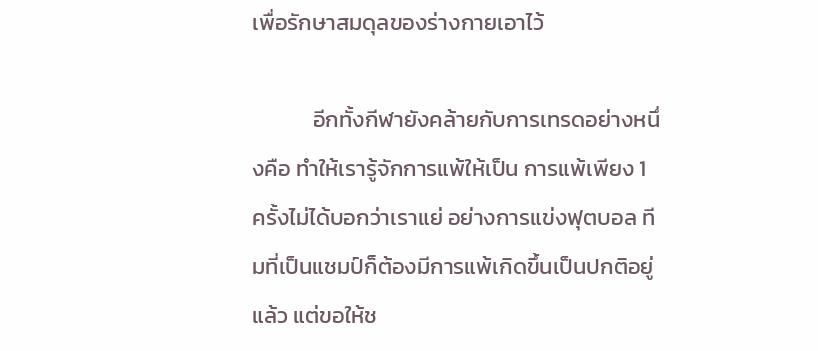เพื่อรักษาสมดุลของร่างกายเอาไว้

            อีกทั้งกีฬายังคล้ายกับการเทรดอย่างหนึ่งคือ ทำให้เรารู้จักการแพ้ให้เป็น การแพ้เพียง 1 ครั้งไม่ได้บอกว่าเราแย่ อย่างการแข่งฟุตบอล ทีมที่เป็นแชมป์ก็ต้องมีการแพ้เกิดขึ้นเป็นปกติอยู่แล้ว แต่ขอให้ช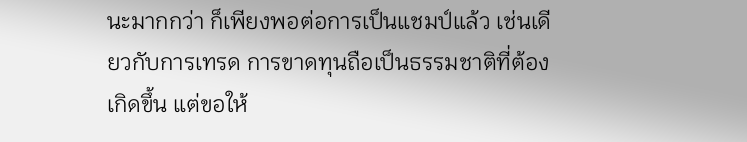นะมากกว่า ก็เพียงพอต่อการเป็นแชมป์แล้ว เช่นเดียวกับการเทรด การขาดทุนถือเป็นธรรมชาติที่ต้องเกิดขึ้น แต่ขอให้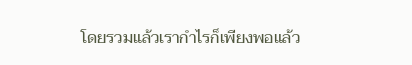โดยรวมแล้วเรากำไรก็เพียงพอแล้ว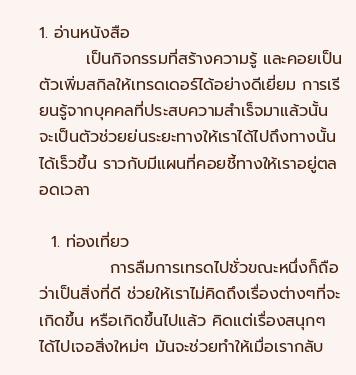1. อ่านหนังสือ
        เป็นกิจกรรมที่สร้างความรู้ และคอยเป็นตัวเพิ่มสกิลให้เทรดเดอร์ได้อย่างดีเยี่ยม การเรียนรู้จากบุคคลที่ประสบความสำเร็จมาแล้วนั้นจะเป็นตัวช่วยย่นระยะทางให้เราได้ไปถึงทางนั้นได้เร็วขึ้น ราวกับมีแผนที่คอยชี้ทางให้เราอยู่ตลอดเวลา

  1. ท่องเที่ยว
            การลืมการเทรดไปชั่วขณะหนึ่งก็ถือว่าเป็นสิ่งที่ดี ช่วยให้เราไม่คิดถึงเรื่องต่างๆที่จะเกิดขึ้น หรือเกิดขึ้นไปแล้ว คิดแต่เรื่องสนุกๆ ได้ไปเจอสิ่งใหม่ๆ มันจะช่วยทำให้เมื่อเรากลับ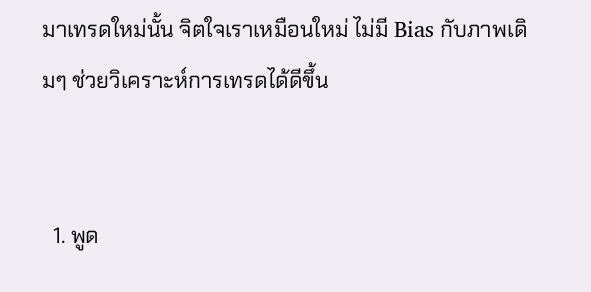มาเทรดใหม่นั้น จิตใจเราเหมือนใหม่ ไม่มี Bias กับภาพเดิมๆ ช่วยวิเคราะห์การเทรดได้ดีขึ้น


  1. พูด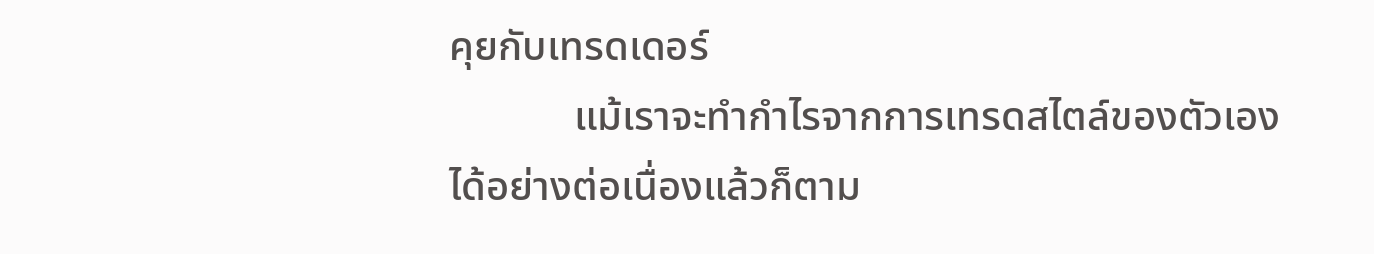คุยกับเทรดเดอร์
            แม้เราจะทำกำไรจากการเทรดสไตล์ของตัวเองได้อย่างต่อเนื่องแล้วก็ตาม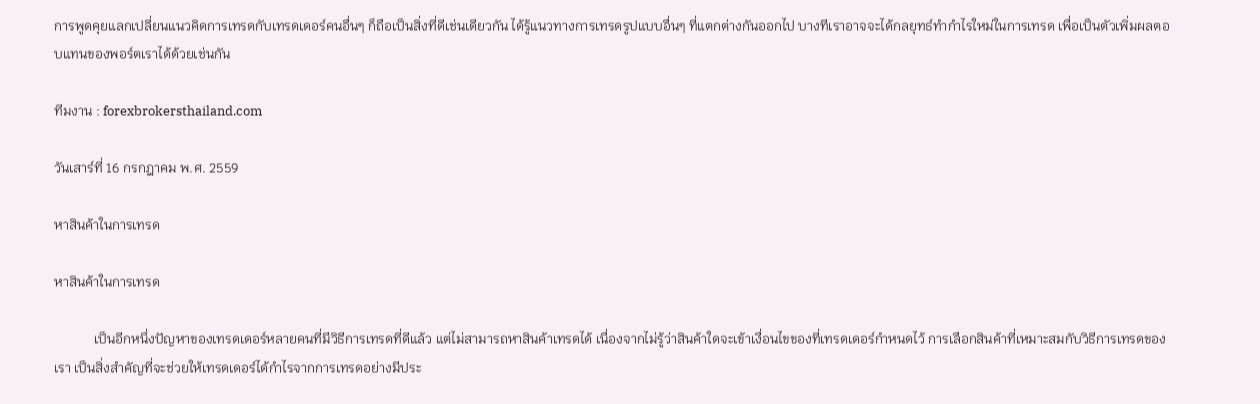การพูดคุยแลกเปลี่ยนแนวคิดการเทรดกับเทรดเดอร์คนอื่นๆ ก็ถือเป็นสิ่งที่ดีเช่นเดียวกัน ได้รู้แนวทางการเทรดรูปแบบอื่นๆ ที่แตกต่างกันออกไป บางทีเราอาจจะได้กลยุทธ์ทำกำไรใหม่ในการเทรด เพื่อเป็นตัวเพิ่มผลตอบแทนของพอร์ตเราได้ด้วยเช่นกัน

ทีมงาน : forexbrokersthailand.com

วันเสาร์ที่ 16 กรกฎาคม พ.ศ. 2559

หาสินค้าในการเทรด

หาสินค้าในการเทรด

            เป็นอีกหนึ่งปัญหาของเทรดเดอร์หลายคนที่มีวิธีการเทรดที่ดีแล้ว แต่ไม่สามารถหาสินค้าเทรดได้ เนื่องจากไม่รู้ว่าสินค้าใดจะเข้าเงื่อนไขของที่เทรดเดอร์กำหนดไว้ การเลือกสินค้าที่เหมาะสมกับวิธีการเทรดของเรา เป็นสิ่งสำคัญที่จะช่วยให้เทรดเดอร์ได้กำไรจากการเทรดอย่างมีประ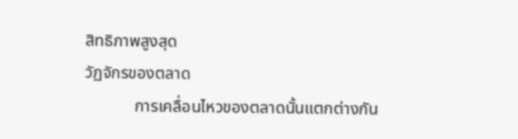สิทธิภาพสูงสุด
วัฏจักรของตลาด
            การเคลื่อนไหวของตลาดนั้นแตกต่างกัน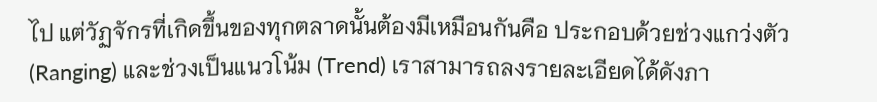ไป แต่วัฏจักรที่เกิดขึ้นของทุกตลาดนั้นต้องมีเหมือนกันคือ ประกอบด้วยช่วงแกว่งตัว (Ranging) และช่วงเป็นแนวโน้ม (Trend) เราสามารถลงรายละเอียดได้ดังภา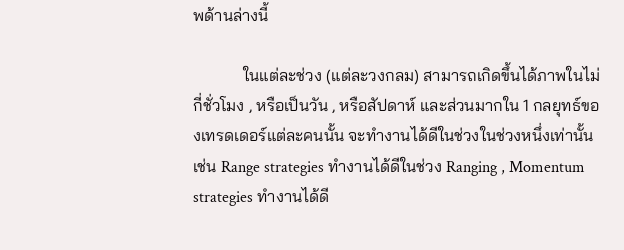พด้านล่างนี้

            ในแต่ละช่วง (แต่ละวงกลม) สามารถเกิดขึ้นได้ภาพในไม่กี่ชั่วโมง , หรือเป็นวัน , หรือสัปดาห์ และส่วนมากใน 1 กลยุทธ์ของเทรดเดอร์แต่ละคนนั้น จะทำงานได้ดีในช่วงในช่วงหนึ่งเท่านั้น เช่น Range strategies ทำงานได้ดีในช่วง Ranging , Momentum strategies ทำงานได้ดี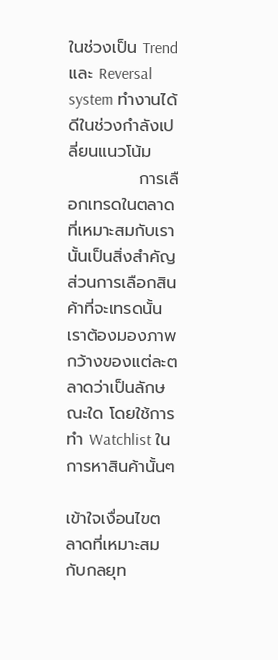ในช่วงเป็น Trend และ Reversal system ทำงานได้ดีในช่วงกำลังเปลี่ยนแนวโน้ม
            การเลือกเทรดในตลาดที่เหมาะสมกับเรานั้นเป็นสิ่งสำคัญ ส่วนการเลือกสินค้าที่จะเทรดนั้น เราต้องมองภาพกว้างของแต่ละตลาดว่าเป็นลักษณะใด โดยใช้การทำ Watchlist ในการหาสินค้านั้นๆ

เข้าใจเงื่อนไขตลาดที่เหมาะสมกับกลยุท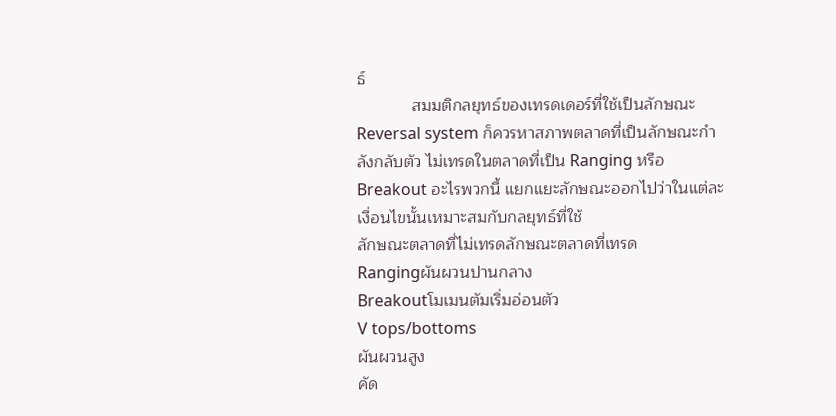ธ์
            สมมติกลยุทธ์ของเทรดเดอร์ที่ใช้เป็นลักษณะ Reversal system ก็ควรหาสภาพตลาดที่เป็นลักษณะกำลังกลับตัว ไม่เทรดในตลาดที่เป็น Ranging หรือ Breakout อะไรพวกนี้ แยกแยะลักษณะออกไปว่าในแต่ละเงื่อนไขนั้นเหมาะสมกับกลยุทธ์ที่ใช้
ลักษณะตลาดที่ไม่เทรดลักษณะตลาดที่เทรด
Rangingผันผวนปานกลาง
Breakoutโมเมนตัมเริ่มอ่อนตัว
V tops/bottoms
ผันผวนสูง
คัด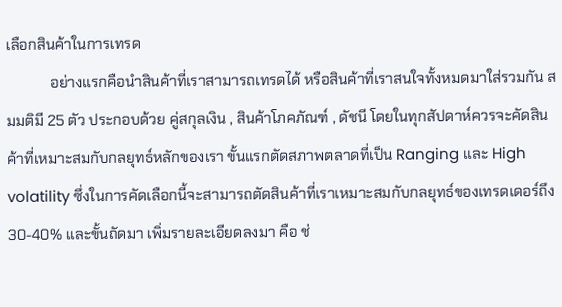เลือกสินค้าในการเทรด
            อย่างแรกคือนำสินค้าที่เราสามารถเทรดได้ หรือสินค้าที่เราสนใจทั้งหมดมาใส่รวมกัน สมมติมี 25 ตัว ประกอบด้วย คู่สกุลเงิน , สินค้าโภคภัณฑ์ , ดัชนี โดยในทุกสัปดาห์ควรจะคัดสินค้าที่เหมาะสมกับกลยุทธ์หลักของเรา ขั้นแรกตัดสภาพตลาดที่เป็น Ranging และ High volatility ซึ่งในการคัดเลือกนี้จะสามารถตัดสินค้าที่เราเหมาะสมกับกลยุทธ์ของเทรดเดอร์ถึง 30-40% และขั้นถัดมา เพิ่มรายละเอียดลงมา คือ ช่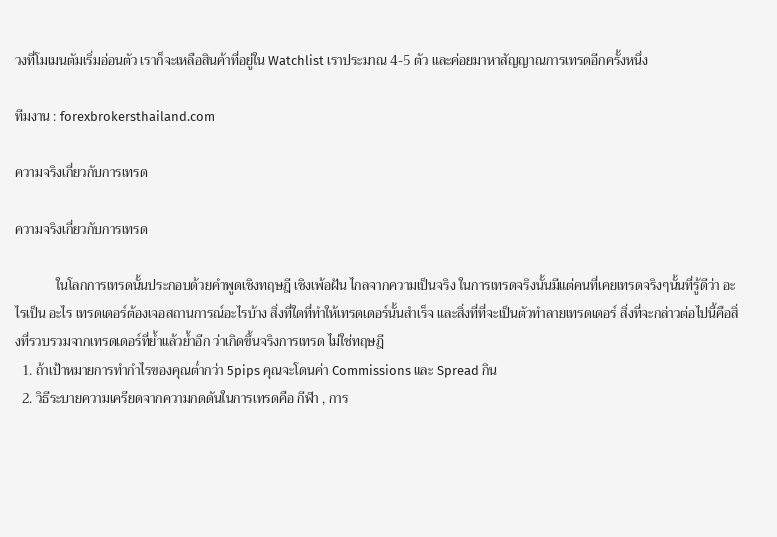วงที่โมเมนตัมเริ่มอ่อนตัว เราก็จะเหลือสินค้าที่อยู่ใน Watchlist เราประมาณ 4-5 ตัว และค่อยมาหาสัญญาณการเทรดอีกครั้งหนึ่ง

ทีมงาน : forexbrokersthailand.com

ความจริงเกี่ยวกับการเทรด

ความจริงเกี่ยวกับการเทรด

            ในโลกการเทรดนั้นประกอบด้วยคำพูดเชิงทฤษฎี เชิงเพ้อฝัน ไกลจากความเป็นจริง ในการเทรดจริงนั้นมีแต่คนที่เคยเทรดจริงๆนั้นที่รู้ดีว่า อะไรเป็น อะไร เทรดเดอร์ต้องเจอสถานการณ์อะไรบ้าง สิ่งที่ใดที่ทำให้เทรดเดอร์นั้นสำเร็จ และสิ่งที่ที่จะเป็นตัวทำลายเทรดเดอร์ สิ่งที่จะกล่าวต่อไปนี้คือสิ่งที่รวบรวมจากเทรดเดอร์ที่ย้ำแล้วย้ำอีก ว่าเกิดขึ้นจริงการเทรด ไม่ใช่ทฤษฎี
  1. ถ้าเป้าหมายการทำกำไรของคุณต่ำกว่า 5pips คุณจะโดนค่า Commissions และ Spread กิน
  2. วิธีระบายความเครียดจากความกดดันในการเทรดคือ กีฬา , การ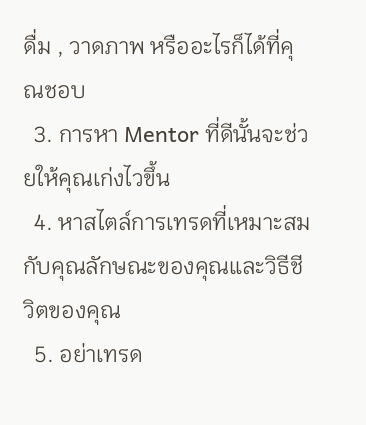ดื่ม , วาดภาพ หรืออะไรก็ได้ที่คุณชอบ
  3. การหา Mentor ที่ดีนั้นจะช่วยให้คุณเก่งไวขึ้น
  4. หาสไตล์การเทรดที่เหมาะสมกับคุณลักษณะของคุณและวิธีชีวิตของคุณ
  5. อย่าเทรด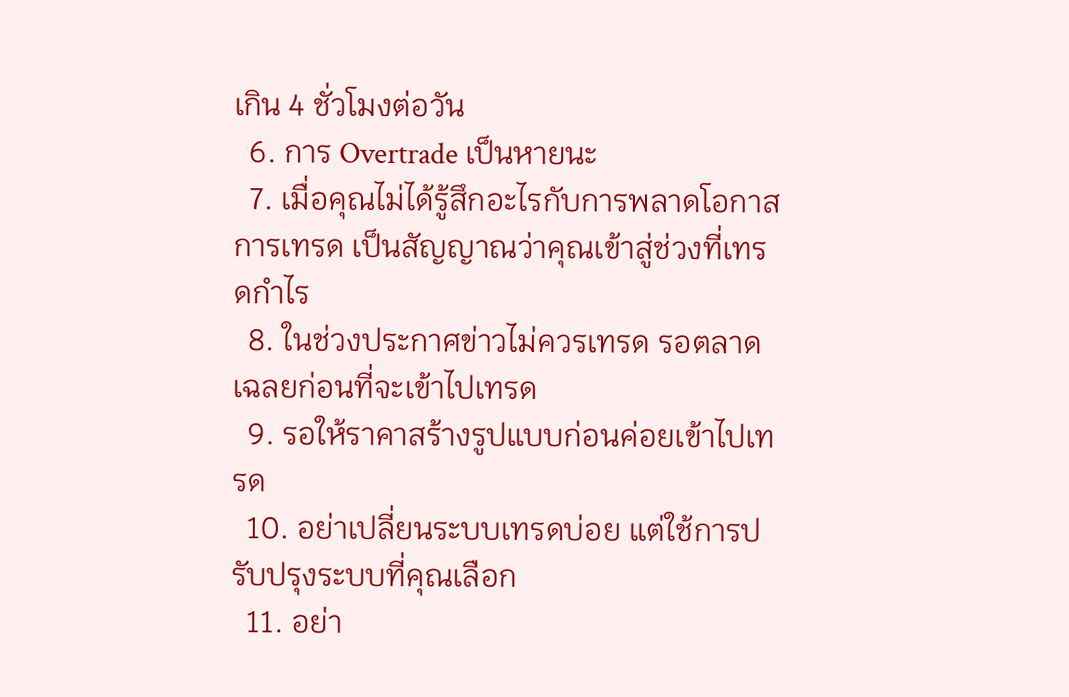เกิน 4 ชั่วโมงต่อวัน
  6. การ Overtrade เป็นหายนะ
  7. เมื่อคุณไม่ได้รู้สึกอะไรกับการพลาดโอกาสการเทรด เป็นสัญญาณว่าคุณเข้าสู่ช่วงที่เทรดกำไร
  8. ในช่วงประกาศข่าวไม่ควรเทรด รอตลาดเฉลยก่อนที่จะเข้าไปเทรด
  9. รอให้ราคาสร้างรูปแบบก่อนค่อยเข้าไปเทรด
  10. อย่าเปลี่ยนระบบเทรดบ่อย แต่ใช้การปรับปรุงระบบที่คุณเลือก
  11. อย่า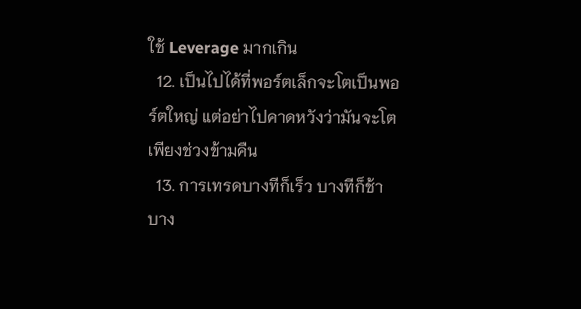ใช้ Leverage มากเกิน
  12. เป็นไปได้ที่พอร์ตเล็กจะโตเป็นพอร์ตใหญ่ แต่อย่าไปคาดหวังว่ามันจะโตเพียงช่วงข้ามคืน
  13. การเทรดบางทีก็เร็ว บางทีก็ช้า บาง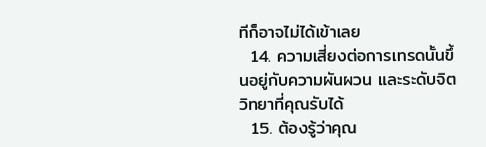ทีก็อาจไม่ได้เข้าเลย
  14. ความเสี่ยงต่อการเทรดนั้นขึ้นอยู่กับความผันผวน และระดับจิตวิทยาที่คุณรับได้
  15. ต้องรู้ว่าคุณ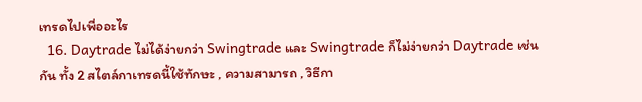เทรดไปเพื่ออะไร
  16. Daytrade ไม่ได้ง่ายกว่า Swingtrade และ Swingtrade ก็ไม่ง่ายกว่า Daytrade เช่นกัน ทั้ง 2 สไตล์กาเทรดนี้ใช้ทักษะ , ความสามารถ , วิธีกา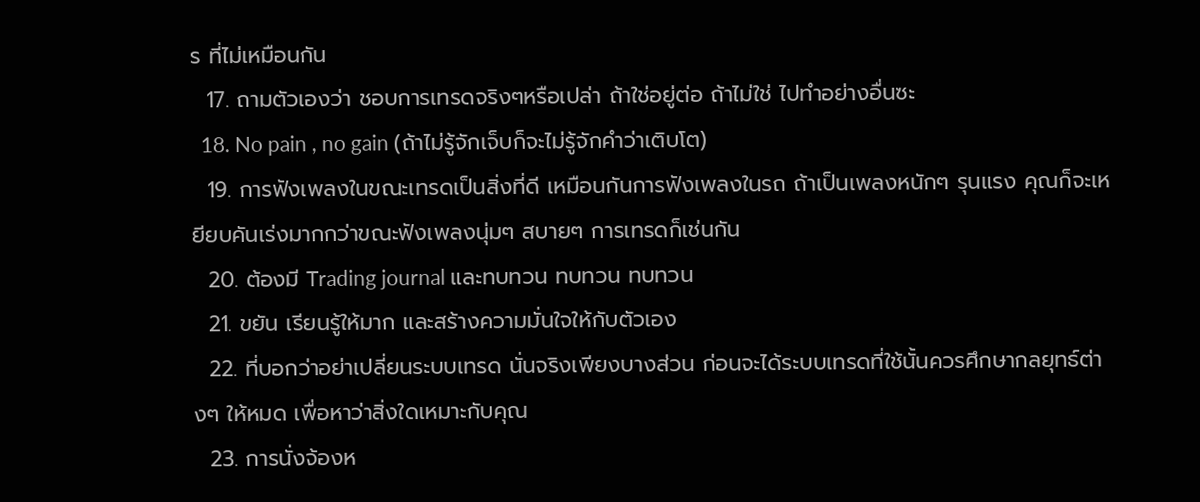ร ที่ไม่เหมือนกัน
  17. ถามตัวเองว่า ชอบการเทรดจริงๆหรือเปล่า ถ้าใช่อยู่ต่อ ถ้าไม่ใช่ ไปทำอย่างอื่นซะ
  18. No pain , no gain (ถ้าไม่รู้จักเจ็บก็จะไม่รู้จักคำว่าเติบโต)
  19. การฟังเพลงในขณะเทรดเป็นสิ่งที่ดี เหมือนกันการฟังเพลงในรถ ถ้าเป็นเพลงหนักๆ รุนแรง คุณก็จะเหยียบคันเร่งมากกว่าขณะฟังเพลงนุ่มๆ สบายๆ การเทรดก็เช่นกัน
  20. ต้องมี Trading journal และทบทวน ทบทวน ทบทวน
  21. ขยัน เรียนรู้ให้มาก และสร้างความมั่นใจให้กับตัวเอง
  22. ที่บอกว่าอย่าเปลี่ยนระบบเทรด นั่นจริงเพียงบางส่วน ก่อนจะได้ระบบเทรดที่ใช้นั้นควรศึกษากลยุทธ์ต่างๆ ให้หมด เพื่อหาว่าสิ่งใดเหมาะกับคุณ
  23. การนั่งจ้องห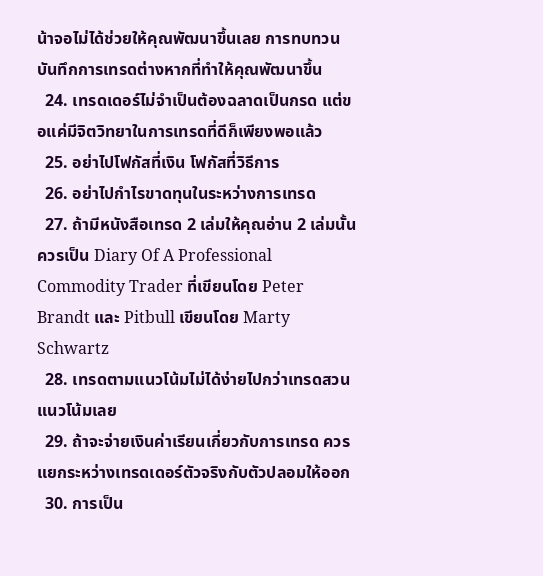น้าจอไม่ได้ช่วยให้คุณพัฒนาขึ้นเลย การทบทวนบันทึกการเทรดต่างหากที่ทำให้คุณพัฒนาขึ้น
  24. เทรดเดอร์ไม่จำเป็นต้องฉลาดเป็นกรด แต่ขอแค่มีจิตวิทยาในการเทรดที่ดีก็เพียงพอแล้ว
  25. อย่าไปโฟกัสที่เงิน โฟกัสที่วิธีการ
  26. อย่าไปกำไรขาดทุนในระหว่างการเทรด
  27. ถ้ามีหนังสือเทรด 2 เล่มให้คุณอ่าน 2 เล่มนั้นควรเป็น Diary Of A Professional Commodity Trader ที่เขียนโดย Peter Brandt และ Pitbull เขียนโดย Marty Schwartz
  28. เทรดตามแนวโน้มไม่ได้ง่ายไปกว่าเทรดสวนแนวโน้มเลย
  29. ถ้าจะจ่ายเงินค่าเรียนเกี่ยวกับการเทรด ควรแยกระหว่างเทรดเดอร์ตัวจริงกับตัวปลอมให้ออก
  30. การเป็น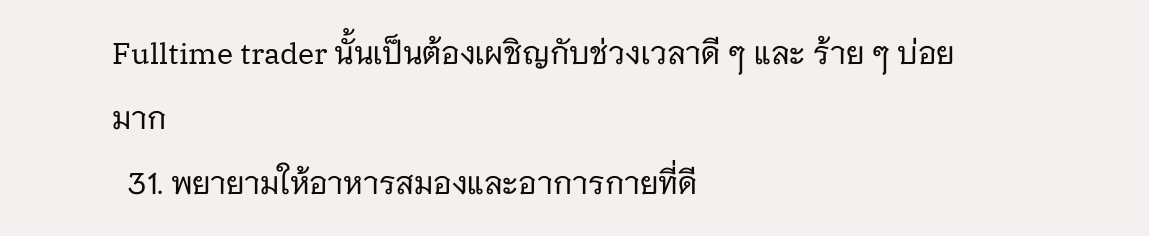Fulltime trader นั้นเป็นต้องเผชิญกับช่วงเวลาดี ๆ และ ร้าย ๆ บ่อยมาก
  31. พยายามให้อาหารสมองและอาการกายที่ดี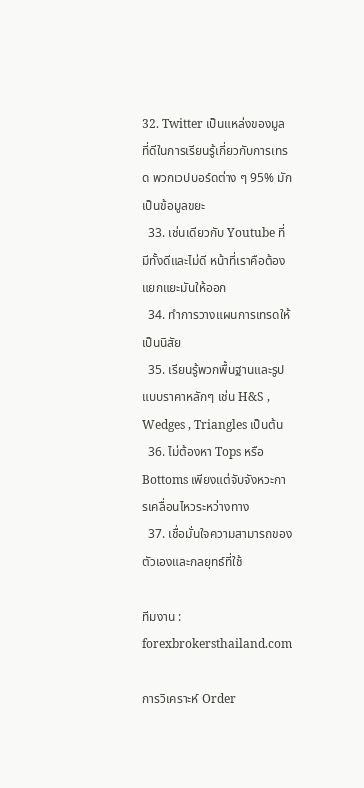32. Twitter เป็นแหล่งของมูลที่ดีในการเรียนรู้เกี่ยวกับการเทรด พวกเวปบอร์ดต่าง ๆ 95% มักเป็นข้อมูลขยะ
  33. เช่นเดียวกับ Youtube ที่มีทั้งดีและไม่ดี หน้าที่เราคือต้องแยกแยะมันให้ออก
  34. ทำการวางแผนการเทรดให้เป็นนิสัย
  35. เรียนรู้พวกพื้นฐานและรูปแบบราคาหลักๆ เช่น H&S , Wedges , Triangles เป็นต้น
  36. ไม่ต้องหา Tops หรือ Bottoms เพียงแต่จับจังหวะการเคลื่อนไหวระหว่างทาง
  37. เชื่อมั่นใจความสามารถของตัวเองและกลยุทธ์ที่ใช้

ทีมงาน : forexbrokersthailand.com

การวิเคราะห์ Order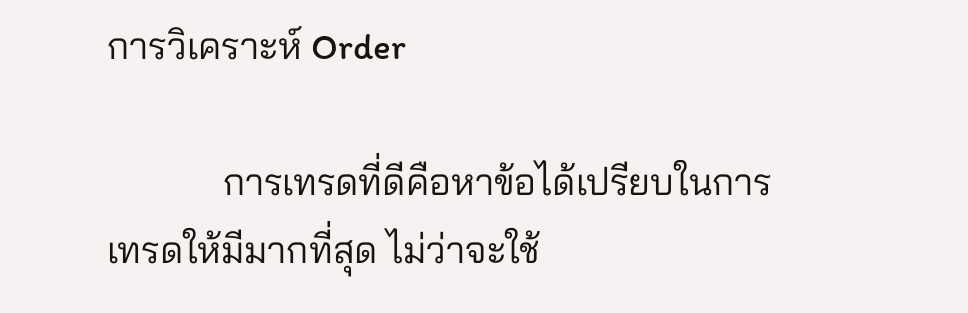การวิเคราะห์ Order

            การเทรดที่ดีคือหาข้อได้เปรียบในการเทรดให้มีมากที่สุด ไม่ว่าจะใช้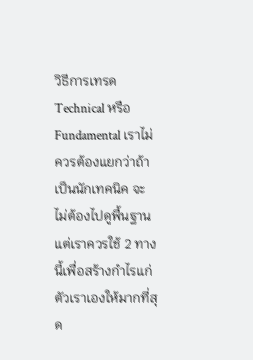วิธีการเทรด Technical หรือ Fundamental เราไม่ควรต้องแยกว่าถ้าเป็นนักเทคนิค จะไม่ต้องไปดูพื้นฐาน แต่เราควรใช้ 2 ทางนี้เพื่อสร้างกำไรแก่ตัวเราเองให้มากที่สุด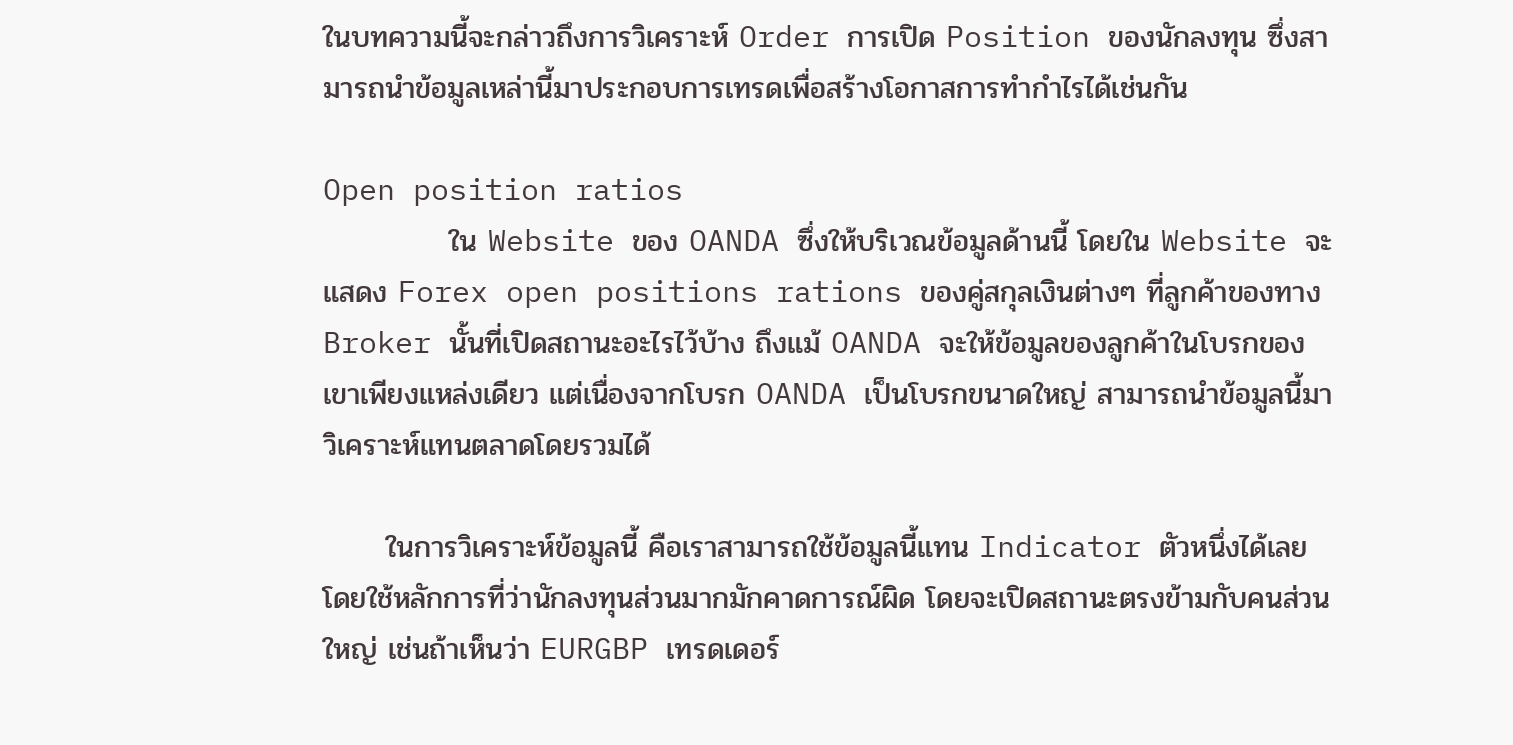ในบทความนี้จะกล่าวถึงการวิเคราะห์ Order การเปิด Position ของนักลงทุน ซึ่งสามารถนำข้อมูลเหล่านี้มาประกอบการเทรดเพื่อสร้างโอกาสการทำกำไรได้เช่นกัน

Open position ratios
            ใน Website ของ OANDA ซึ่งให้บริเวณข้อมูลด้านนี้ โดยใน Website จะแสดง Forex open positions rations ของคู่สกุลเงินต่างๆ ที่ลูกค้าของทาง Broker นั้นที่เปิดสถานะอะไรไว้บ้าง ถึงแม้ OANDA จะให้ข้อมูลของลูกค้าในโบรกของเขาเพียงแหล่งเดียว แต่เนื่องจากโบรก OANDA เป็นโบรกขนาดใหญ่ สามารถนำข้อมูลนี้มาวิเคราะห์แทนตลาดโดยรวมได้

      ในการวิเคราะห์ข้อมูลนี้ คือเราสามารถใช้ข้อมูลนี้แทน Indicator ตัวหนึ่งได้เลย โดยใช้หลักการที่ว่านักลงทุนส่วนมากมักคาดการณ์ผิด โดยจะเปิดสถานะตรงข้ามกับคนส่วนใหญ่ เช่นถ้าเห็นว่า EURGBP เทรดเดอร์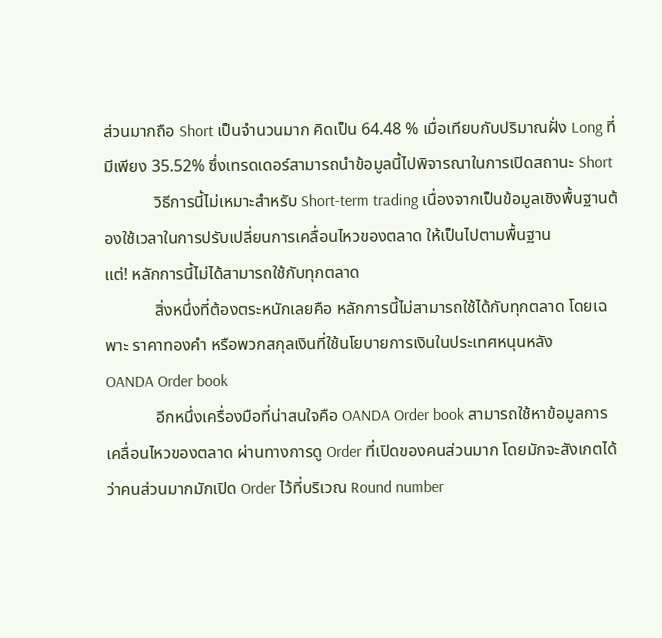ส่วนมากถือ Short เป็นจำนวนมาก คิดเป็น 64.48 % เมื่อเทียบกับปริมาณฝั่ง Long ที่มีเพียง 35.52% ซึ่งเทรดเดอร์สามารถนำข้อมูลนี้ไปพิจารณาในการเปิดสถานะ Short
            วิธีการนี้ไม่เหมาะสำหรับ Short-term trading เนื่องจากเป็นข้อมูลเชิงพื้นฐานต้องใช้เวลาในการปรับเปลี่ยนการเคลื่อนไหวของตลาด ให้เป็นไปตามพื้นฐาน
แต่! หลักการนี้ไม่ได้สามารถใช้กับทุกตลาด
            สิ่งหนึ่งที่ต้องตระหนักเลยคือ หลักการนี้ไม่สามารถใช้ได้กับทุกตลาด โดยเฉพาะ ราคาทองคำ หรือพวกสกุลเงินที่ใช้นโยบายการเงินในประเทศหนุนหลัง
OANDA Order book
            อีกหนึ่งเครื่องมือที่น่าสนใจคือ OANDA Order book สามารถใช้หาข้อมูลการเคลื่อนไหวของตลาด ผ่านทางการดู Order ที่เปิดของคนส่วนมาก โดยมักจะสังเกตได้ว่าคนส่วนมากมักเปิด Order ไว้ที่บริเวณ Round number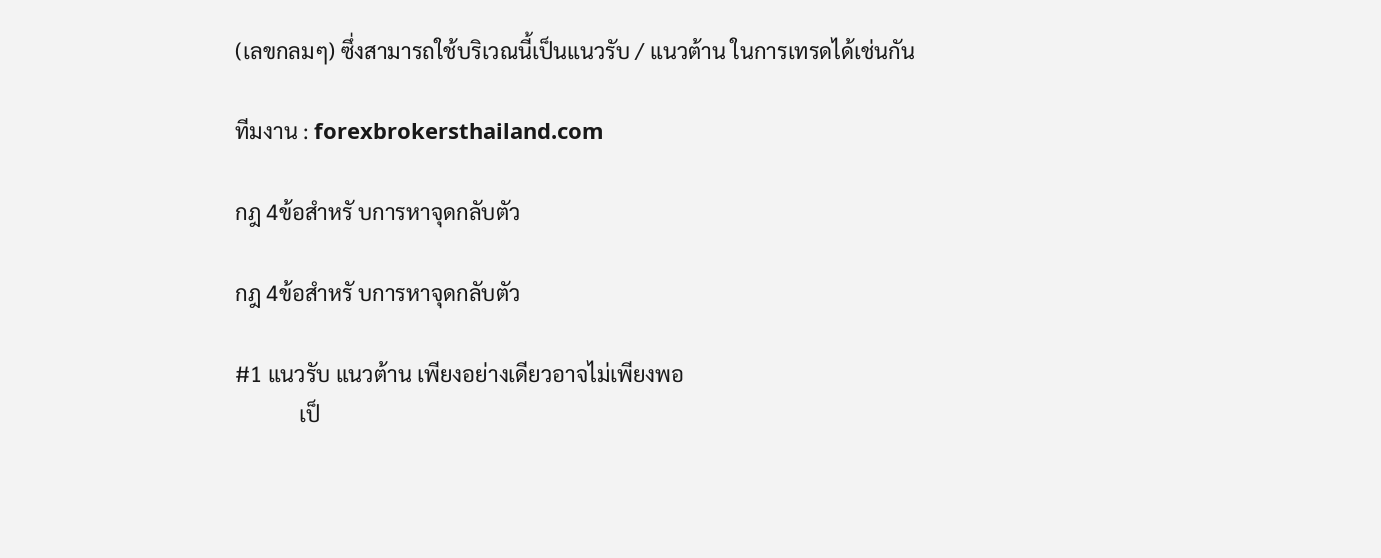(เลขกลมๆ) ซึ่งสามารถใช้บริเวณนี้เป็นแนวรับ / แนวต้าน ในการเทรดได้เช่นกัน

ทีมงาน : forexbrokersthailand.com

กฎ 4ข้อสำหรั บการหาจุดกลับตัว

กฎ 4ข้อสำหรั บการหาจุดกลับตัว

#1 แนวรับ แนวต้าน เพียงอย่างเดียวอาจไม่เพียงพอ
            เป็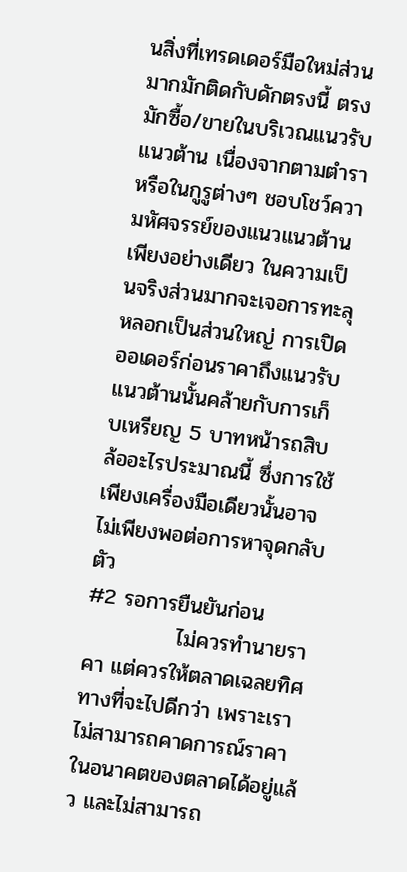นสิ่งที่เทรดเดอร์มือใหม่ส่วนมากมักติดกับดักตรงนี้ ตรงมักซื้อ/ขายในบริเวณแนวรับแนวต้าน เนื่องจากตามตำรา หรือในกูรูต่างๆ ชอบโชว์ความหัศจรรย์ของแนวแนวต้านเพียงอย่างเดียว ในความเป็นจริงส่วนมากจะเจอการทะลุหลอกเป็นส่วนใหญ่ การเปิดออเดอร์ก่อนราคาถึงแนวรับแนวต้านนั้นคล้ายกับการเก็บเหรียญ 5 บาทหน้ารถสิบล้ออะไรประมาณนี้ ซึ่งการใช้เพียงเครื่องมือเดียวนั้นอาจไม่เพียงพอต่อการหาจุดกลับตัว
#2 รอการยืนยันก่อน
            ไม่ควรทำนายราคา แต่ควรให้ตลาดเฉลยทิศทางที่จะไปดีกว่า เพราะเราไม่สามารถคาดการณ์ราคาในอนาคตของตลาดได้อยู่แล้ว และไม่สามารถ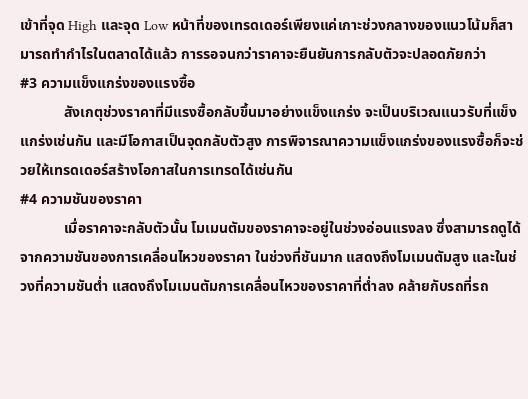เข้าที่จุด High และจุด Low หน้าที่ของเทรดเดอร์เพียงแค่เกาะช่วงกลางของแนวโน้มก็สามารถทำกำไรในตลาดได้แล้ว การรอจนกว่าราคาจะยืนยันการกลับตัวจะปลอดภัยกว่า
#3 ความแข็งแกร่งของแรงซื้อ
            สังเกตุช่วงราคาที่มีแรงซื้อกลับขึ้นมาอย่างแข็งแกร่ง จะเป็นบริเวณแนวรับที่แข็งแกร่งเช่นกัน และมีโอกาสเป็นจุดกลับตัวสูง การพิจารณาความแข็งแกร่งของแรงซื้อก็จะช่วยให้เทรดเดอร์สร้างโอกาสในการเทรดได้เช่นกัน
#4 ความชันของราคา
            เมื่อราคาจะกลับตัวนั้น โมเมนตัมของราคาจะอยู่ในช่วงอ่อนแรงลง ซึ่งสามารถดูได้จากความชันของการเคลื่อนไหวของราคา ในช่วงที่ชันมาก แสดงถึงโมเมนตัมสูง และในช่วงที่ความชันต่ำ แสดงถึงโมเมนตัมการเคลื่อนไหวของราคาที่ต่ำลง คล้ายกับรถที่รถ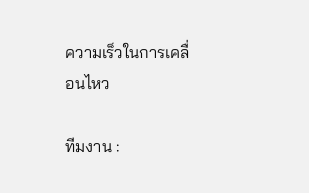ความเร็วในการเคลื่อนไหว

ทีมงาน :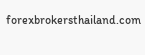forexbrokersthailand.com